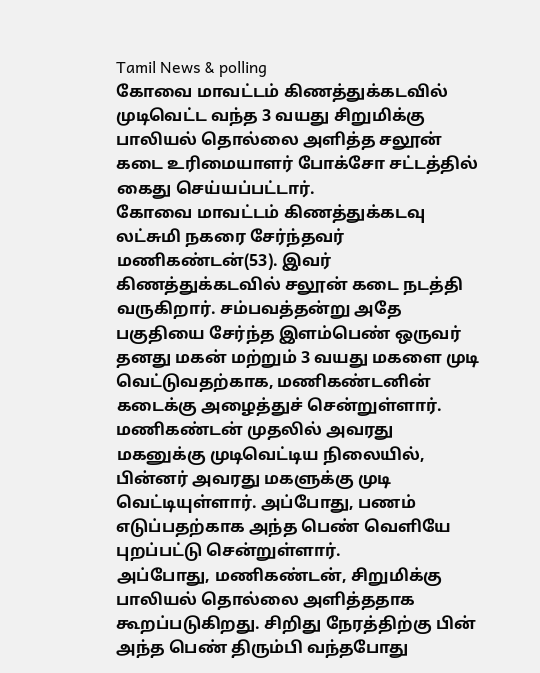Tamil News & polling
கோவை மாவட்டம் கிணத்துக்கடவில் முடிவெட்ட வந்த 3 வயது சிறுமிக்கு பாலியல் தொல்லை அளித்த சலூன் கடை உரிமையாளர் போக்சோ சட்டத்தில் கைது செய்யப்பட்டார்.
கோவை மாவட்டம் கிணத்துக்கடவு லட்சுமி நகரை சேர்ந்தவர் மணிகண்டன்(53). இவர் கிணத்துக்கடவில் சலூன் கடை நடத்தி வருகிறார். சம்பவத்தன்று அதே பகுதியை சேர்ந்த இளம்பெண் ஒருவர் தனது மகன் மற்றும் 3 வயது மகளை முடி வெட்டுவதற்காக, மணிகண்டனின் கடைக்கு அழைத்துச் சென்றுள்ளார். மணிகண்டன் முதலில் அவரது மகனுக்கு முடிவெட்டிய நிலையில், பின்னர் அவரது மகளுக்கு முடி வெட்டியுள்ளார். அப்போது, பணம் எடுப்பதற்காக அந்த பெண் வெளியே புறப்பட்டு சென்றுள்ளார்.
அப்போது, மணிகண்டன், சிறுமிக்கு பாலியல் தொல்லை அளித்ததாக கூறப்படுகிறது. சிறிது நேரத்திற்கு பின் அந்த பெண் திரும்பி வந்தபோது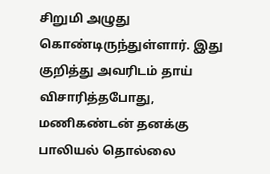சிறுமி அழுது கொண்டிருந்துள்ளார். இது குறித்து அவரிடம் தாய் விசாரித்தபோது, மணிகண்டன் தனக்கு பாலியல் தொல்லை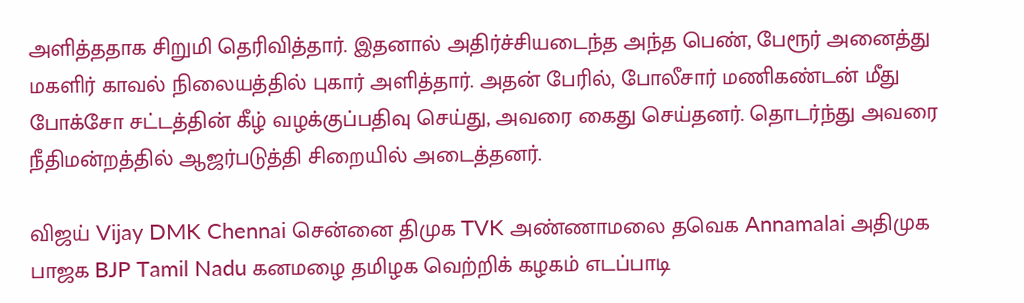அளித்ததாக சிறுமி தெரிவித்தார். இதனால் அதிர்ச்சியடைந்த அந்த பெண், பேரூர் அனைத்து மகளிர் காவல் நிலையத்தில் புகார் அளித்தார். அதன் பேரில், போலீசார் மணிகண்டன் மீது போக்சோ சட்டத்தின் கீழ் வழக்குப்பதிவு செய்து, அவரை கைது செய்தனர். தொடர்ந்து அவரை நீதிமன்றத்தில் ஆஜர்படுத்தி சிறையில் அடைத்தனர்.

விஜய் Vijay DMK Chennai சென்னை திமுக TVK அண்ணாமலை தவெக Annamalai அதிமுக பாஜக BJP Tamil Nadu கனமழை தமிழக வெற்றிக் கழகம் எடப்பாடி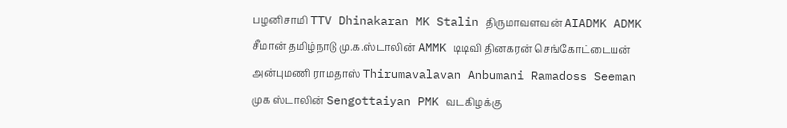பழனிசாமி TTV Dhinakaran MK Stalin திருமாவளவன் AIADMK ADMK சீமான் தமிழ்நாடு மு.க.ஸ்டாலின் AMMK டிடிவி தினகரன் செங்கோட்டையன் அன்புமணி ராமதாஸ் Thirumavalavan Anbumani Ramadoss Seeman முக ஸ்டாலின் Sengottaiyan PMK வடகிழக்கு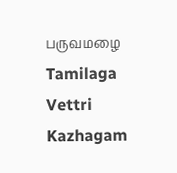பருவமழை Tamilaga Vettri Kazhagam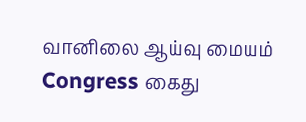வானிலை ஆய்வு மையம் Congress கைது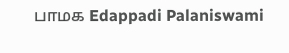பாமக Edappadi Palaniswami